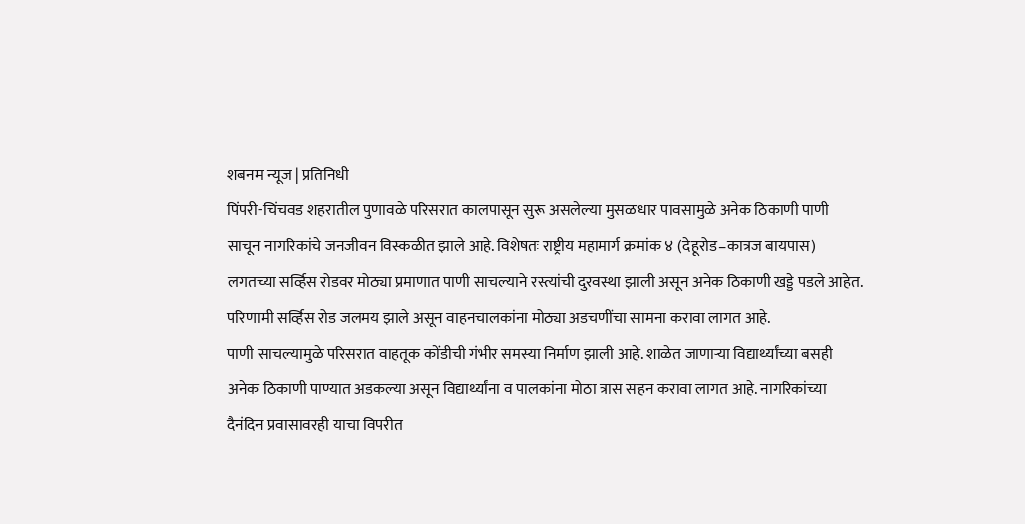शबनम न्यूज | प्रतिनिधी
पिंपरी-चिंचवड शहरातील पुणावळे परिसरात कालपासून सुरू असलेल्या मुसळधार पावसामुळे अनेक ठिकाणी पाणी साचून नागरिकांचे जनजीवन विस्कळीत झाले आहे. विशेषतः राष्ट्रीय महामार्ग क्रमांक ४ (देहूरोड–कात्रज बायपास) लगतच्या सर्व्हिस रोडवर मोठ्या प्रमाणात पाणी साचल्याने रस्त्यांची दुरवस्था झाली असून अनेक ठिकाणी खड्डे पडले आहेत. परिणामी सर्व्हिस रोड जलमय झाले असून वाहनचालकांना मोठ्या अडचणींचा सामना करावा लागत आहे.
पाणी साचल्यामुळे परिसरात वाहतूक कोंडीची गंभीर समस्या निर्माण झाली आहे. शाळेत जाणाऱ्या विद्यार्थ्यांच्या बसही अनेक ठिकाणी पाण्यात अडकल्या असून विद्यार्थ्यांना व पालकांना मोठा त्रास सहन करावा लागत आहे. नागरिकांच्या दैनंदिन प्रवासावरही याचा विपरीत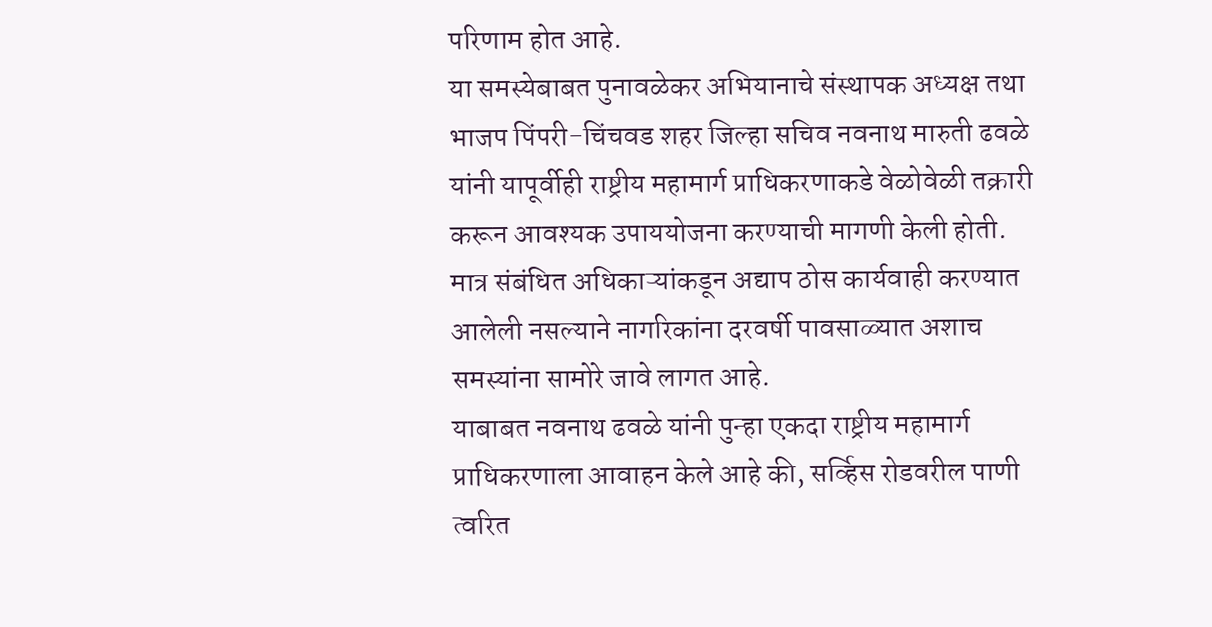परिणाम होत आहे.
या समस्येबाबत पुनावळेकर अभियानाचे संस्थापक अध्यक्ष तथा भाजप पिंपरी-चिंचवड शहर जिल्हा सचिव नवनाथ मारुती ढवळे यांनी यापूर्वीही राष्ट्रीय महामार्ग प्राधिकरणाकडे वेळोवेळी तक्रारी करून आवश्यक उपाययोजना करण्याची मागणी केली होती. मात्र संबंधित अधिकाऱ्यांकडून अद्याप ठोस कार्यवाही करण्यात आलेली नसल्याने नागरिकांना दरवर्षी पावसाळ्यात अशाच समस्यांना सामोरे जावे लागत आहे.
याबाबत नवनाथ ढवळे यांनी पुन्हा एकदा राष्ट्रीय महामार्ग प्राधिकरणाला आवाहन केले आहे की, सर्व्हिस रोडवरील पाणी त्वरित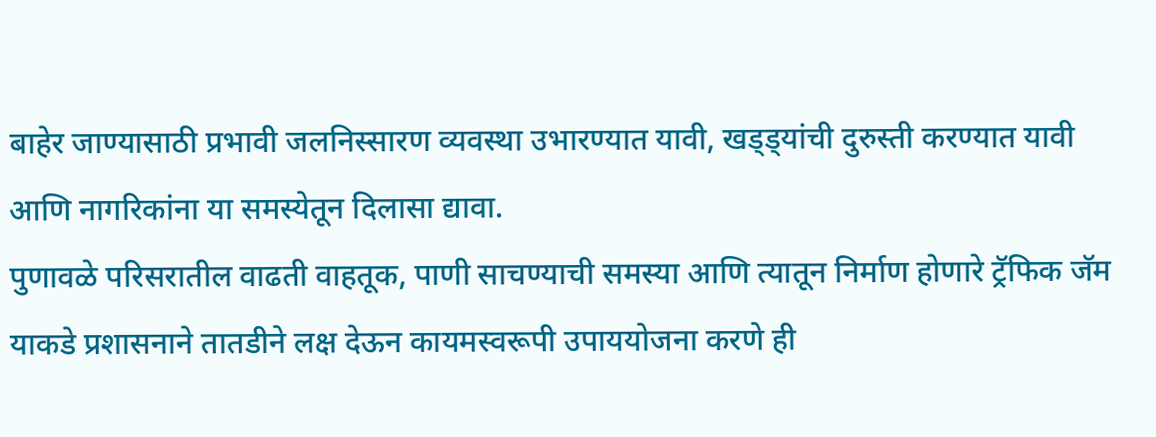बाहेर जाण्यासाठी प्रभावी जलनिस्सारण व्यवस्था उभारण्यात यावी, खड्ड्यांची दुरुस्ती करण्यात यावी आणि नागरिकांना या समस्येतून दिलासा द्यावा.
पुणावळे परिसरातील वाढती वाहतूक, पाणी साचण्याची समस्या आणि त्यातून निर्माण होणारे ट्रॅफिक जॅम याकडे प्रशासनाने तातडीने लक्ष देऊन कायमस्वरूपी उपाययोजना करणे ही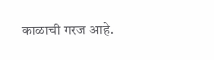काळाची गरज आहे.